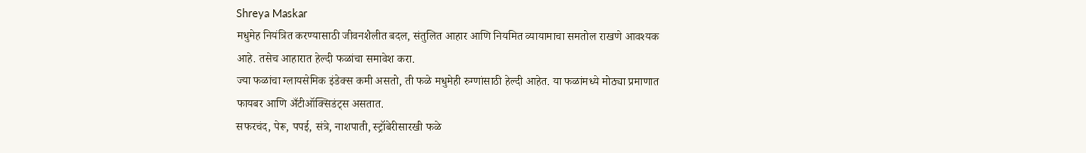Shreya Maskar
मधुमेह नियंत्रित करण्यासाठी जीवनशैलीत बदल, संतुलित आहार आणि नियमित व्यायामाचा समतोल राखणे आवश्यक आहे. तसेच आहारात हेल्दी फळांचा समावेश करा.
ज्या फळांचा ग्लायसेमिक इंडेक्स कमी असतो, ती फळे मधुमेही रुग्णांसाठी हेल्दी आहेत. या फळांमध्ये मोठ्या प्रमाणात फायबर आणि अँटीऑक्सिडंट्स असतात.
सफरचंद, पेरू, पपई, संत्रे, नाशपाती, स्ट्रॉबेरीसारखी फळे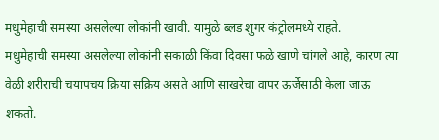मधुमेहाची समस्या असलेल्या लोकांनी खावी. यामुळे ब्लड शुगर कंट्रोलमध्ये राहते.
मधुमेहाची समस्या असलेल्या लोकांनी सकाळी किंवा दिवसा फळे खाणे चांगले आहे, कारण त्या वेळी शरीराची चयापचय क्रिया सक्रिय असते आणि साखरेचा वापर ऊर्जेसाठी केला जाऊ शकतो.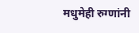मधुमेही रुग्णांनी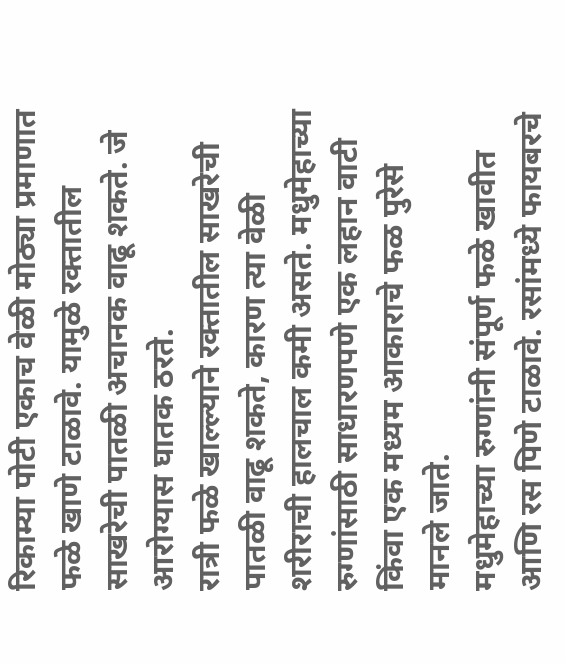रिकाम्या पोटी एकाच वेळी मोठ्या प्रमाणात फळे खाणे टाळावे. यामुळे रक्तातील साखरेची पातळी अचानक वाढू शकते. जे आरोग्यास घातक ठरते.
रात्री फळे खाल्ल्याने रक्तातील साखरेची पातळी वाढू शकते, कारण त्या वेळी शरीराची हालचाल कमी असते. मधुमेहाच्या रुग्णांसाठी साधारणपणे एक लहान वाटी किंवा एक मध्यम आकाराचे फळ पुरेसे मानले जाते.
मधुमेहाच्या रुग्णांनी संपूर्ण फळे खावीत आणि रस पिणे टाळावे. रसांमध्ये फायबरचे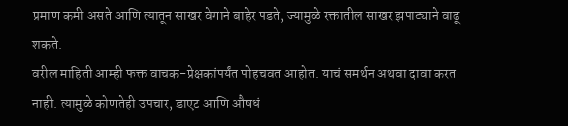प्रमाण कमी असते आणि त्यातून साखर वेगाने बाहेर पडते, ज्यामुळे रक्तातील साखर झपाट्याने वाढू शकते.
वरील माहिती आम्ही फक्त वाचक-प्रेक्षकांपर्यंत पोहचवत आहोत. याचं समर्थन अथवा दावा करत नाही. त्यामुळे कोणतेही उपचार, डाएट आणि औषधं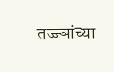तज्ज्ञांच्या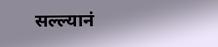सल्ल्यानं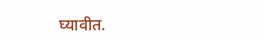घ्यावीत.